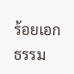ร้อยเอก ธรรม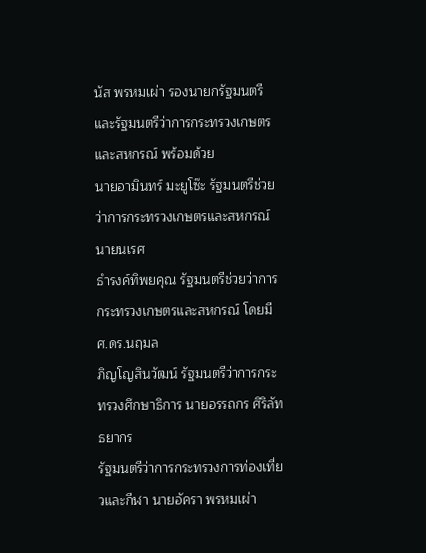นัส พรหมเผ่า รองนายกรัฐมนตรี
และรัฐมนตรีว่าการกระทรวงเกษตรและสหกรณ์ พร้อมด้วย
นายอามินทร์ มะยูโซ๊ะ รัฐมนตรีช่วยว่าการกระทรวงเกษตรและสหกรณ์ นายนเรศ
ธำรงค์ทิพยคุณ รัฐมนตรีช่วยว่าการกระทรวงเกษตรและสหกรณ์ โดยมี ศ.ดร.นฤมล
ภิญโญสินวัฒน์ รัฐมนตรีว่าการกระทรวงศึกษาธิการ นายอรรถกร ศิริลัทธยากร
รัฐมนตรีว่าการกระทรวงการท่องเที่ยวและกีฬา นายอัครา พรหมเผ่า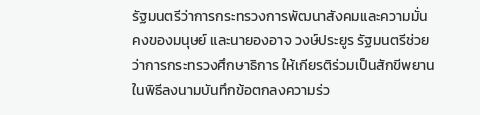รัฐมนตรีว่าการกระทรวงการพัฒนาสังคมและความมั่นคงของมนุษย์ และนายองอาจ วงษ์ประยูร รัฐมนตรีช่วยว่าการกระทรวงศึกษาธิการ ให้เกียรติร่วมเป็นสักขีพยานในพิธีลงนามบันทึกข้อตกลงความร่ว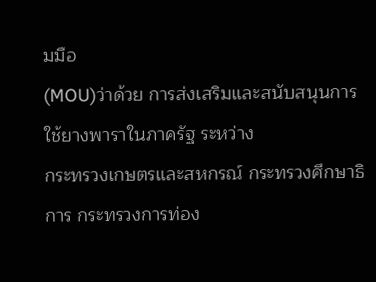มมือ
(MOU)ว่าด้วย การส่งเสริมและสนับสนุนการใช้ยางพาราในภาครัฐ ระหว่าง
กระทรวงเกษตรและสหกรณ์ กระทรวงศึกษาธิการ กระทรวงการท่อง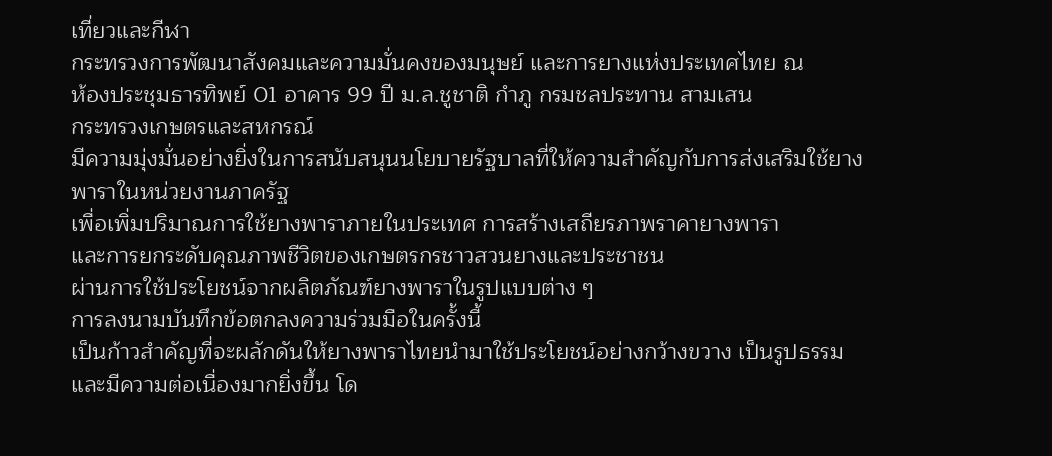เที่ยวและกีฬา
กระทรวงการพัฒนาสังคมและความมั่นคงของมนุษย์ และการยางแห่งประเทศไทย ณ
ห้องประชุมธารทิพย์ 01 อาคาร 99 ปี ม.ล.ชูชาติ กำภู กรมชลประทาน สามเสน
กระทรวงเกษตรและสหกรณ์
มีความมุ่งมั่นอย่างยิ่งในการสนับสนุนนโยบายรัฐบาลที่ให้ความสำคัญกับการส่งเสริมใช้ยางพาราในหน่วยงานภาครัฐ
เพื่อเพิ่มปริมาณการใช้ยางพาราภายในประเทศ การสร้างเสถียรภาพราคายางพารา
และการยกระดับคุณภาพชีวิตของเกษตรกรชาวสวนยางและประชาชน
ผ่านการใช้ประโยชน์จากผลิตภัณฑ์ยางพาราในรูปแบบต่าง ๆ
การลงนามบันทึกข้อตกลงความร่วมมือในครั้งนี้
เป็นก้าวสำคัญที่จะผลักดันให้ยางพาราไทยนำมาใช้ประโยชน์อย่างกว้างขวาง เป็นรูปธรรม
และมีความต่อเนื่องมากยิ่งขึ้น โด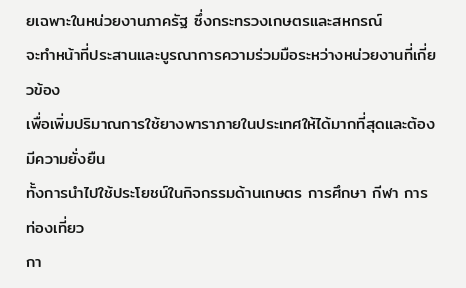ยเฉพาะในหน่วยงานภาครัฐ ซึ่งกระทรวงเกษตรและสหกรณ์
จะทำหน้าที่ประสานและบูรณาการความร่วมมือระหว่างหน่วยงานที่เกี่ยวข้อง
เพื่อเพิ่มปริมาณการใช้ยางพาราภายในประเทศให้ได้มากที่สุดและต้องมีความยั่งยืน
ทั้งการนำไปใช้ประโยชน์ในกิจกรรมด้านเกษตร การศึกษา กีฬา การท่องเที่ยว
กา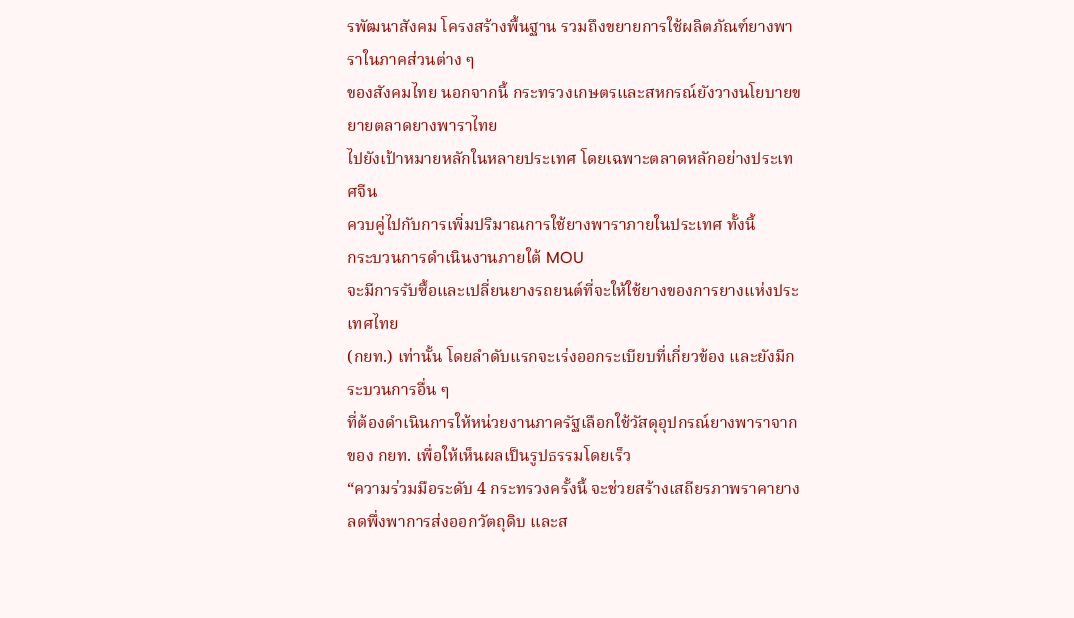รพัฒนาสังคม โครงสร้างพื้นฐาน รวมถึงขยายการใช้ผลิตภัณฑ์ยางพาราในภาคส่วนต่าง ๆ
ของสังคมไทย นอกจากนี้ กระทรวงเกษตรและสหกรณ์ยังวางนโยบายขยายตลาดยางพาราไทย
ไปยังเป้าหมายหลักในหลายประเทศ โดยเฉพาะตลาดหลักอย่างประเทศจีน
ควบคู่ไปกับการเพิ่มปริมาณการใช้ยางพาราภายในประเทศ ทั้งนี้
กระบวนการดำเนินงานภายใต้ MOU
จะมีการรับซื้อและเปลี่ยนยางรถยนต์ที่จะให้ใช้ยางของการยางแห่งประเทศไทย
(กยท.) เท่านั้น โดยลำดับแรกจะเร่งออกระเบียบที่เกี่ยวข้อง และยังมีกระบวนการอื่น ๆ
ที่ต้องดำเนินการให้หน่วยงานภาครัฐเลือกใช้วัสดุอุปกรณ์ยางพาราจากของ กยท. เพื่อให้เห็นผลเป็นรูปธรรมโดยเร็ว
“ความร่วมมือระดับ 4 กระทรวงครั้งนี้ จะช่วยสร้างเสถียรภาพราคายาง ลดพึ่งพาการส่งออกวัตถุดิบ และส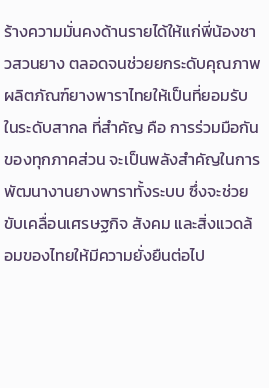ร้างความมั่นคงด้านรายได้ให้แก่พี่น้องชาวสวนยาง ตลอดจนช่วยยกระดับคุณภาพผลิตภัณฑ์ยางพาราไทยให้เป็นที่ยอมรับในระดับสากล ที่สำคัญ คือ การร่วมมือกันของทุกภาคส่วน จะเป็นพลังสำคัญในการพัฒนางานยางพาราทั้งระบบ ซึ่งจะช่วยขับเคลื่อนเศรษฐกิจ สังคม และสิ่งแวดล้อมของไทยให้มีความยั่งยืนต่อไป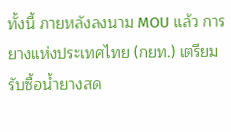ทั้งนี้ ภายหลังลงนาม MOU แล้ว การยางแห่งประเทศไทย (กยท.) เตรียมรับซื้อน้ำยางสด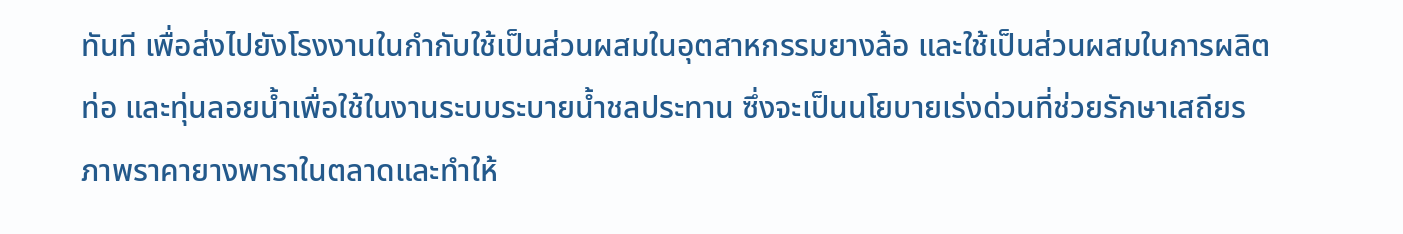ทันที เพื่อส่งไปยังโรงงานในกำกับใช้เป็นส่วนผสมในอุตสาหกรรมยางล้อ และใช้เป็นส่วนผสมในการผลิตท่อ และทุ่นลอยน้ำเพื่อใช้ในงานระบบระบายน้ำชลประทาน ซึ่งจะเป็นนโยบายเร่งด่วนที่ช่วยรักษาเสถียรภาพราคายางพาราในตลาดและทำให้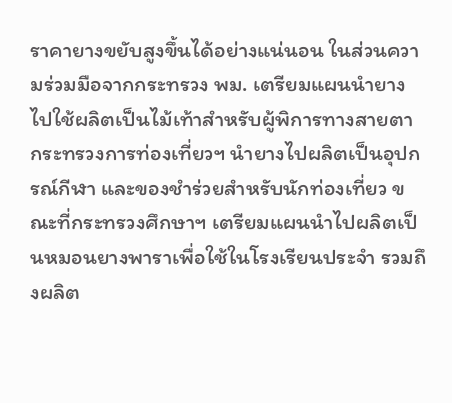ราคายางขยับสูงขึ้นได้อย่างแน่นอน ในส่วนความร่วมมือจากกระทรวง พม. เตรียมแผนนำยางไปใช้ผลิตเป็นไม้เท้าสำหรับผู้พิการทางสายตา กระทรวงการท่องเที่ยวฯ นำยางไปผลิตเป็นอุปกรณ์กีฬา และของชำร่วยสำหรับนักท่องเที่ยว ขณะที่กระทรวงศึกษาฯ เตรียมแผนนำไปผลิตเป็นหมอนยางพาราเพื่อใช้ในโรงเรียนประจำ รวมถึงผลิต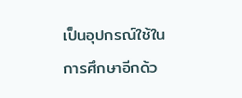เป็นอุปกรณ์ใช้ในการศึกษาอีกด้ว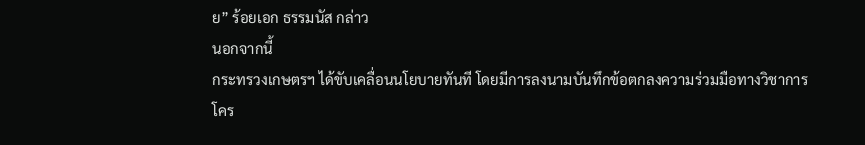ย” ร้อยเอก ธรรมนัส กล่าว
นอกจากนี้
กระทรวงเกษตรฯ ได้ขับเคลื่อนนโยบายทันที โดยมีการลงนามบันทึกข้อตกลงความร่วมมือทางวิชาการ
โคร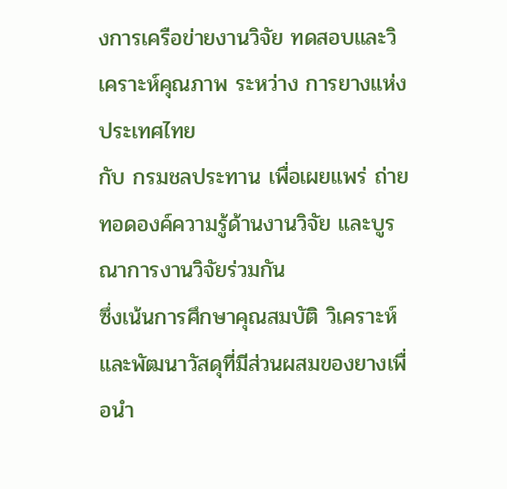งการเครือข่ายงานวิจัย ทดสอบและวิเคราะห์คุณภาพ ระหว่าง การยางแห่งประเทศไทย
กับ กรมชลประทาน เพื่อเผยแพร่ ถ่ายทอดองค์ความรู้ด้านงานวิจัย และบูรณาการงานวิจัยร่วมกัน
ซึ่งเน้นการศึกษาคุณสมบัติ วิเคราะห์ และพัฒนาวัสดุที่มีส่วนผสมของยางเพื่อนำ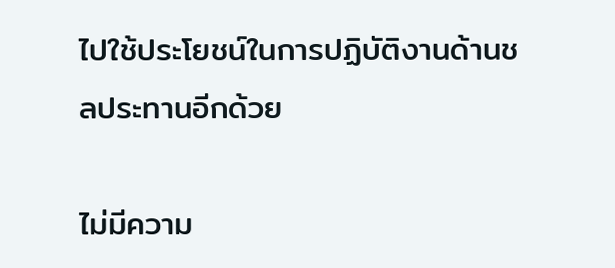ไปใช้ประโยชน์ในการปฏิบัติงานด้านชลประทานอีกด้วย

ไม่มีความ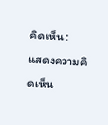คิดเห็น:
แสดงความคิดเห็น